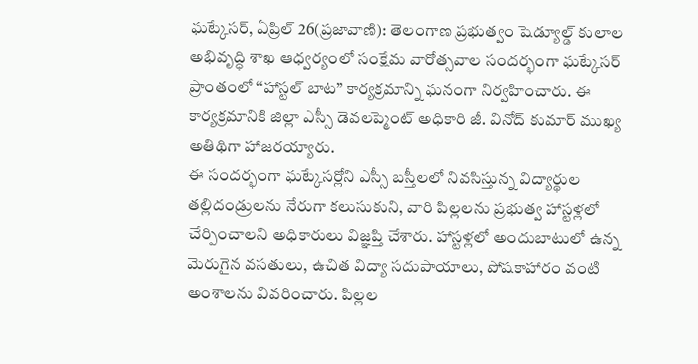ఘట్కేసర్, ఏప్రిల్ 26(ప్రజావాణి): తెలంగాణ ప్రభుత్వం షెడ్యూల్డ్ కులాల అభివృద్ధి శాఖ ఆధ్వర్యంలో సంక్షేమ వారోత్సవాల సందర్భంగా ఘట్కేసర్ ప్రాంతంలో “హాస్టల్ బాట” కార్యక్రమాన్ని ఘనంగా నిర్వహించారు. ఈ కార్యక్రమానికి జిల్లా ఎస్సీ డెవలప్మెంట్ అధికారి జీ. వినోద్ కుమార్ ముఖ్య అతిథిగా హాజరయ్యారు.
ఈ సందర్భంగా ఘట్కేసర్లోని ఎస్సీ బస్తీలలో నివసిస్తున్న విద్యార్థుల తల్లిదండ్రులను నేరుగా కలుసుకుని, వారి పిల్లలను ప్రభుత్వ హాస్టళ్లలో చేర్పించాలని అధికారులు విజ్ఞప్తి చేశారు. హాస్టళ్లలో అందుబాటులో ఉన్న మెరుగైన వసతులు, ఉచిత విద్యా సదుపాయాలు, పోషకాహారం వంటి అంశాలను వివరించారు. పిల్లల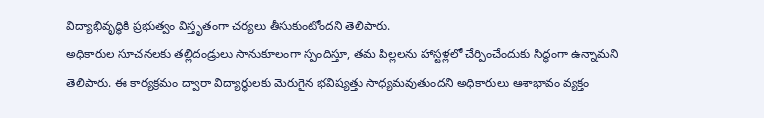విద్యాభివృద్ధికి ప్రభుత్వం విస్తృతంగా చర్యలు తీసుకుంటోందని తెలిపారు.
అధికారుల సూచనలకు తల్లిదండ్రులు సానుకూలంగా స్పందిస్తూ, తమ పిల్లలను హాస్టళ్లలో చేర్పించేందుకు సిద్ధంగా ఉన్నామని తెలిపారు. ఈ కార్యక్రమం ద్వారా విద్యార్థులకు మెరుగైన భవిష్యత్తు సాధ్యమవుతుందని అధికారులు ఆశాభావం వ్యక్తం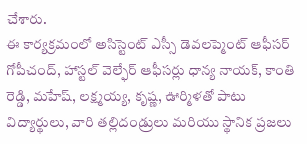చేశారు.
ఈ కార్యక్రమంలో అసిస్టెంట్ ఎస్సీ డెవలప్మెంట్ ఆఫీసర్ గోపీచంద్, హాస్టల్ వెల్ఫేర్ ఆఫీసర్లు ధాన్య నాయక్, కాంతి రెడ్డి, మహేష్, లక్ష్మయ్య, కృష్ణ, ఊర్మిళతో పాటు విద్యార్థులు, వారి తల్లిదండ్రులు మరియు స్థానిక ప్రజలు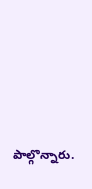పాల్గొన్నారు.